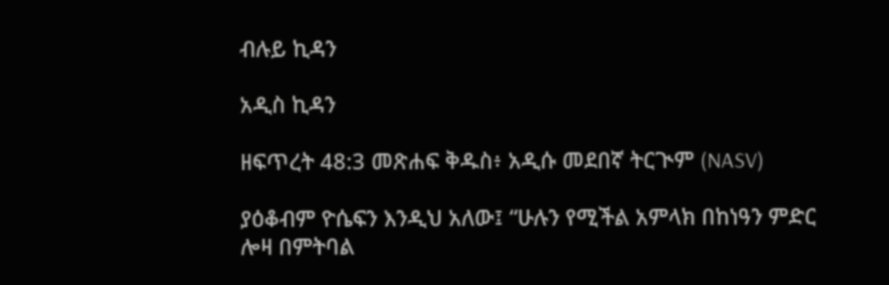ብሉይ ኪዳን

አዲስ ኪዳን

ዘፍጥረት 48:3 መጽሐፍ ቅዱስ፥ አዲሱ መደበኛ ትርጒም (NASV)

ያዕቆብም ዮሴፍን እንዲህ አለው፤ “ሁሉን የሚችል አምላክ በከነዓን ምድር ሎዛ በምትባል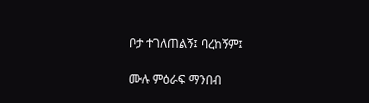ቦታ ተገለጠልኝ፤ ባረከኝም፤

ሙሉ ምዕራፍ ማንበብ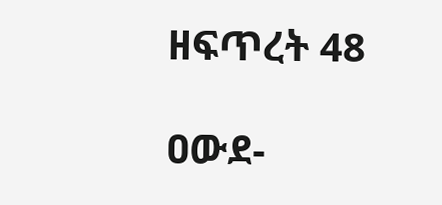ዘፍጥረት 48

ዐውደ-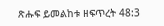ጽሑፍ ይመልከቱ ዘፍጥረት 48:3